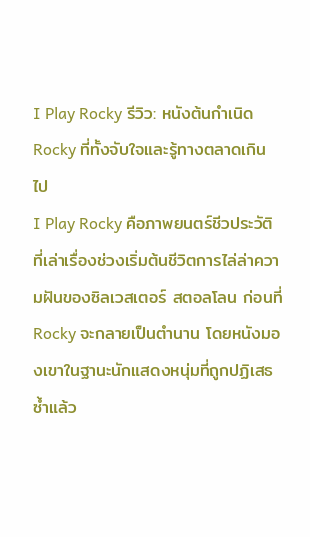I Play Rocky รีวิว: หนังต้นกำเนิด Rocky ที่ทั้งจับใจและรู้ทางตลาดเกินไป
I Play Rocky คือภาพยนตร์ชีวประวัติที่เล่าเรื่องช่วงเริ่มต้นชีวิตการไล่ล่าความฝันของซิลเวสเตอร์ สตอลโลน ก่อนที่ Rocky จะกลายเป็นตำนาน โดยหนังมองเขาในฐานะนักแสดงหนุ่มที่ถูกปฏิเสธซ้ำแล้ว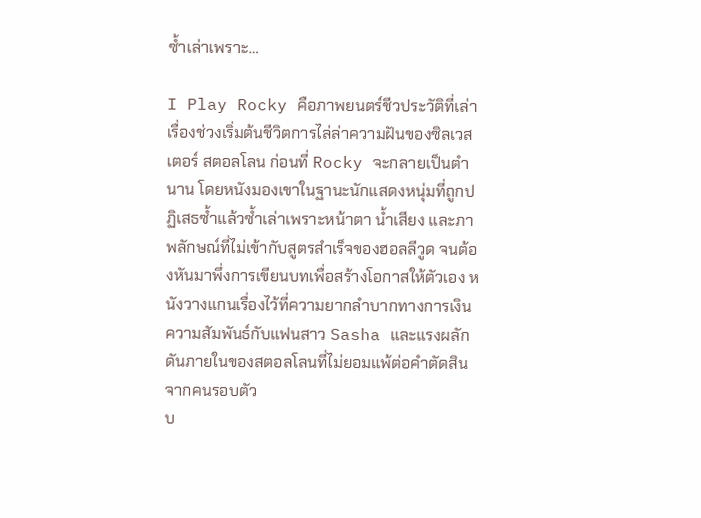ซ้ำเล่าเพราะ…

I Play Rocky คือภาพยนตร์ชีวประวัติที่เล่าเรื่องช่วงเริ่มต้นชีวิตการไล่ล่าความฝันของซิลเวสเตอร์ สตอลโลน ก่อนที่ Rocky จะกลายเป็นตำนาน โดยหนังมองเขาในฐานะนักแสดงหนุ่มที่ถูกปฏิเสธซ้ำแล้วซ้ำเล่าเพราะหน้าตา น้ำเสียง และภาพลักษณ์ที่ไม่เข้ากับสูตรสำเร็จของฮอลลีวูด จนต้องหันมาพึ่งการเขียนบทเพื่อสร้างโอกาสให้ตัวเอง หนังวางแกนเรื่องไว้ที่ความยากลำบากทางการเงิน ความสัมพันธ์กับแฟนสาว Sasha และแรงผลักดันภายในของสตอลโลนที่ไม่ยอมแพ้ต่อคำตัดสินจากคนรอบตัว
บ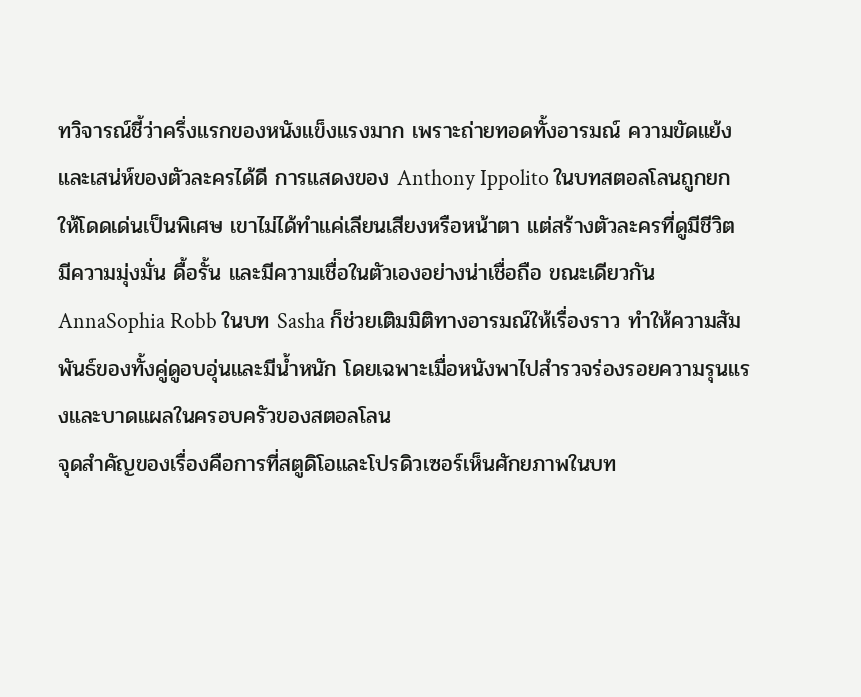ทวิจารณ์ชี้ว่าครึ่งแรกของหนังแข็งแรงมาก เพราะถ่ายทอดทั้งอารมณ์ ความขัดแย้ง และเสน่ห์ของตัวละครได้ดี การแสดงของ Anthony Ippolito ในบทสตอลโลนถูกยกให้โดดเด่นเป็นพิเศษ เขาไม่ได้ทำแค่เลียนเสียงหรือหน้าตา แต่สร้างตัวละครที่ดูมีชีวิต มีความมุ่งมั่น ดื้อรั้น และมีความเชื่อในตัวเองอย่างน่าเชื่อถือ ขณะเดียวกัน AnnaSophia Robb ในบท Sasha ก็ช่วยเติมมิติทางอารมณ์ให้เรื่องราว ทำให้ความสัมพันธ์ของทั้งคู่ดูอบอุ่นและมีน้ำหนัก โดยเฉพาะเมื่อหนังพาไปสำรวจร่องรอยความรุนแรงและบาดแผลในครอบครัวของสตอลโลน
จุดสำคัญของเรื่องคือการที่สตูดิโอและโปรดิวเซอร์เห็นศักยภาพในบท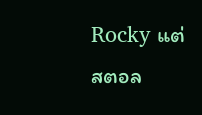Rocky แต่สตอล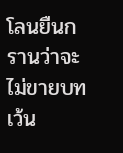โลนยืนกรานว่าจะไม่ขายบทเว้น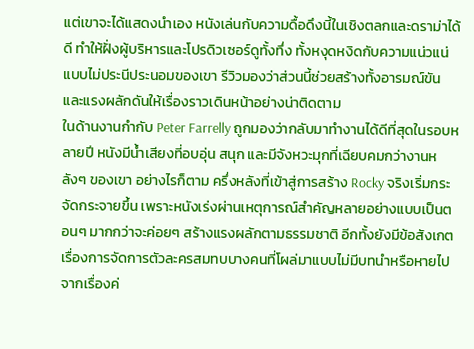แต่เขาจะได้แสดงนำเอง หนังเล่นกับความดื้อดึงนี้ในเชิงตลกและดราม่าได้ดี ทำให้ฝั่งผู้บริหารและโปรดิวเซอร์ดูทั้งทึ่ง ทั้งหงุดหงิดกับความแน่วแน่แบบไม่ประนีประนอมของเขา รีวิวมองว่าส่วนนี้ช่วยสร้างทั้งอารมณ์ขันและแรงผลักดันให้เรื่องราวเดินหน้าอย่างน่าติดตาม
ในด้านงานกำกับ Peter Farrelly ถูกมองว่ากลับมาทำงานได้ดีที่สุดในรอบหลายปี หนังมีน้ำเสียงที่อบอุ่น สนุก และมีจังหวะมุกที่เฉียบคมกว่างานหลังๆ ของเขา อย่างไรก็ตาม ครึ่งหลังที่เข้าสู่การสร้าง Rocky จริงเริ่มกระจัดกระจายขึ้น เพราะหนังเร่งผ่านเหตุการณ์สำคัญหลายอย่างแบบเป็นตอนๆ มากกว่าจะค่อยๆ สร้างแรงผลักตามธรรมชาติ อีกทั้งยังมีข้อสังเกตเรื่องการจัดการตัวละครสมทบบางคนที่โผล่มาแบบไม่มีบทนำหรือหายไปจากเรื่องค่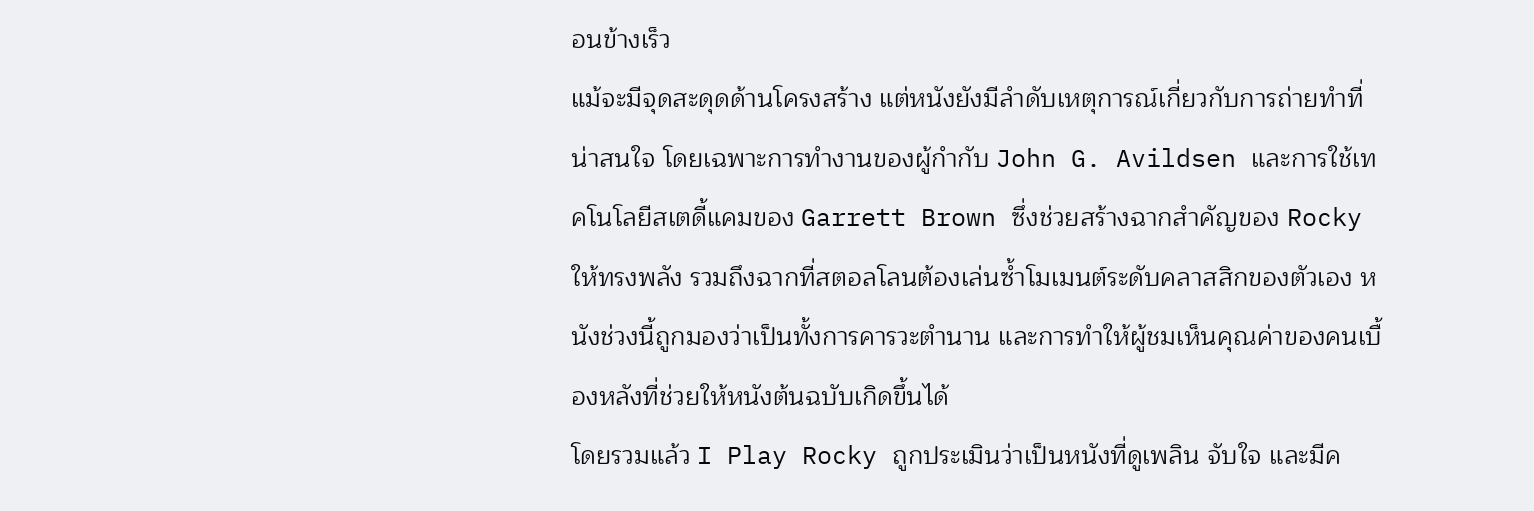อนข้างเร็ว
แม้จะมีจุดสะดุดด้านโครงสร้าง แต่หนังยังมีลำดับเหตุการณ์เกี่ยวกับการถ่ายทำที่น่าสนใจ โดยเฉพาะการทำงานของผู้กำกับ John G. Avildsen และการใช้เทคโนโลยีสเตดี้แคมของ Garrett Brown ซึ่งช่วยสร้างฉากสำคัญของ Rocky ให้ทรงพลัง รวมถึงฉากที่สตอลโลนต้องเล่นซ้ำโมเมนต์ระดับคลาสสิกของตัวเอง หนังช่วงนี้ถูกมองว่าเป็นทั้งการคารวะตำนาน และการทำให้ผู้ชมเห็นคุณค่าของคนเบื้องหลังที่ช่วยให้หนังต้นฉบับเกิดขึ้นได้
โดยรวมแล้ว I Play Rocky ถูกประเมินว่าเป็นหนังที่ดูเพลิน จับใจ และมีค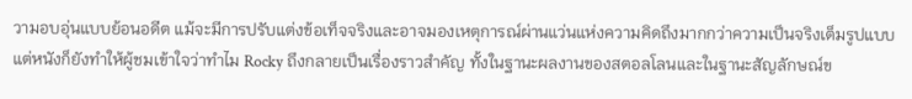วามอบอุ่นแบบย้อนอดีต แม้จะมีการปรับแต่งข้อเท็จจริงและอาจมองเหตุการณ์ผ่านแว่นแห่งความคิดถึงมากกว่าความเป็นจริงเต็มรูปแบบ แต่หนังก็ยังทำให้ผู้ชมเข้าใจว่าทำไม Rocky ถึงกลายเป็นเรื่องราวสำคัญ ทั้งในฐานะผลงานของสตอลโลนและในฐานะสัญลักษณ์ข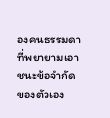องคนธรรมดาที่พยายามเอาชนะข้อจำกัดของตัวเอง